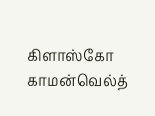கிளாஸ்கோ காமன்வெல்த்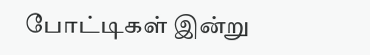போட்டிகள் இன்று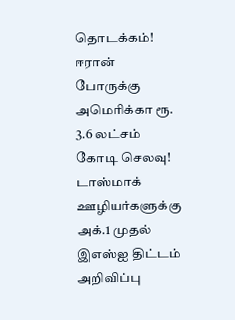தொடக்கம்! ஈரான் போருக்கு அமெரிக்கா ரூ. 3.6 லட்சம் கோடி செலவு! டாஸ்மாக் ஊழியர்களுக்கு அக்.1 முதல் இஎஸ்ஐ திட்டம் அறிவிப்பு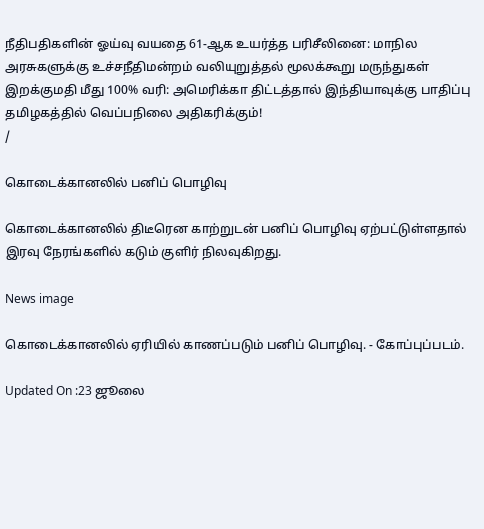நீதிபதிகளின் ஓய்வு வயதை 61-ஆக உயர்த்த பரிசீலினை: மாநில அரசுகளுக்கு உச்சநீதிமன்றம் வலியுறுத்தல் மூலக்கூறு மருந்துகள் இறக்குமதி மீது 100% வரி: அமெரிக்கா திட்டத்தால் இந்தியாவுக்கு பாதிப்பு தமிழகத்தில் வெப்பநிலை அதிகரிக்கும்!
/

கொடைக்கானலில் பனிப் பொழிவு

கொடைக்கானலில் திடீரென காற்றுடன் பனிப் பொழிவு ஏற்பட்டுள்ளதால் இரவு நேரங்களில் கடும் குளிர் நிலவுகிறது.

News image

கொடைக்கானலில் ஏரியில் காணப்படும் பனிப் பொழிவு. - கோப்புப்படம்.

Updated On :23 ஜூலை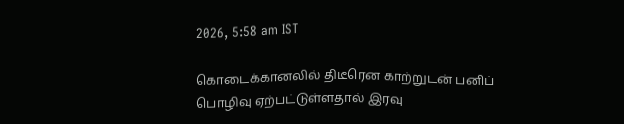2026, 5:58 am IST

கொடைக்கானலில் திடீரென காற்றுடன் பனிப் பொழிவு ஏற்பட்டுள்ளதால் இரவு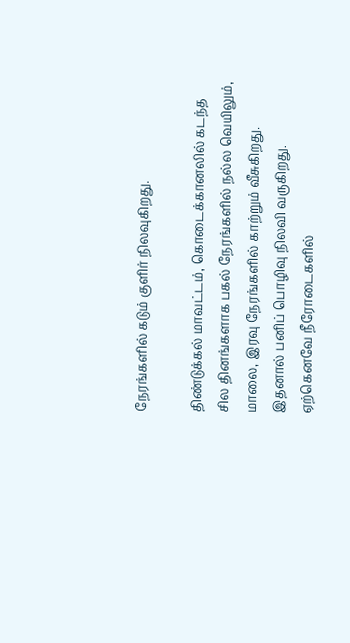நேரங்களில் கடும் குளிர் நிலவுகிறது.

திண்டுக்கல் மாவட்டம், கொடைக்கானலில் கடந்த சில தினங்களாக பகல் நேரங்களில் நல்ல வெயிலும், மாலை, இரவு நேரங்களில் காற்றும் வீசுகிறது. இதனால் பனிப் பொழிவு நிலவி வருகிறது. ஏற்கெனவே நீரோடைகளில்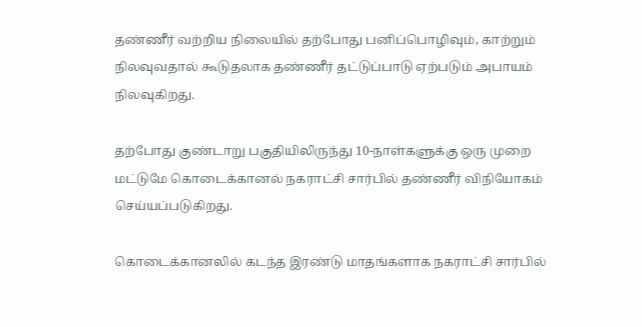தண்ணீர் வற்றிய நிலையில் தற்போது பனிப்பொழிவும், காற்றும் நிலவுவதால் கூடுதலாக தண்ணீர் தட்டுப்பாடு ஏற்படும் அபாயம் நிலவுகிறது.

தற்போது குண்டாறு பகுதியிலிருந்து 10-நாள்களுக்கு ஒரு முறை மட்டுமே கொடைக்கானல் நகராட்சி சார்பில் தண்ணீர் விநியோகம் செய்யப்படுகிறது.

கொடைக்கானலில் கடந்த இரண்டு மாதங்களாக நகராட்சி சார்பில்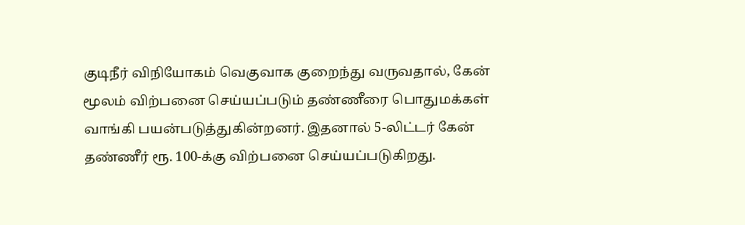குடிநீர் விநியோகம் வெகுவாக குறைந்து வருவதால், கேன் மூலம் விற்பனை செய்யப்படும் தண்ணீரை பொதுமக்கள் வாங்கி பயன்படுத்துகின்றனர். இதனால் 5-லிட்டர் கேன் தண்ணீர் ரூ. 100-க்கு விற்பனை செய்யப்படுகிறது.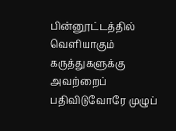பின்னூட்டத்தில் வெளியாகும் கருத்துகளுக்கு அவற்றைப் பதிவிடுவோரே முழுப்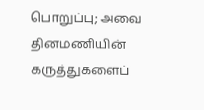பொறுப்பு; அவை தினமணியின் கருத்துகளைப்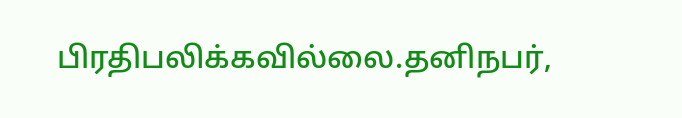பிரதிபலிக்கவில்லை.தனிநபர்,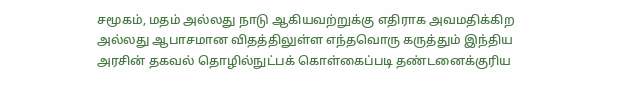சமூகம், மதம் அல்லது நாடு ஆகியவற்றுக்கு எதிராக அவமதிக்கிற அல்லது ஆபாசமான விதத்திலுள்ள எந்தவொரு கருத்தும் இந்திய அரசின் தகவல் தொழில்நுட்பக் கொள்கைப்படி தண்டனைக்குரிய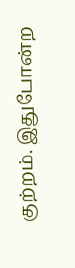குற்றம். இதுபோன்ற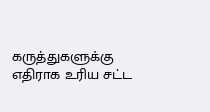கருத்துகளுக்கு எதிராக உரிய சட்ட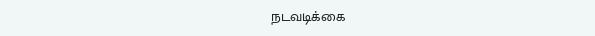நடவடிக்கை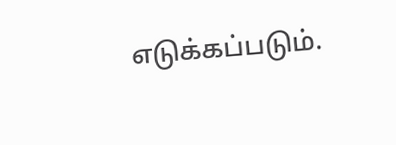எடுக்கப்படும்.